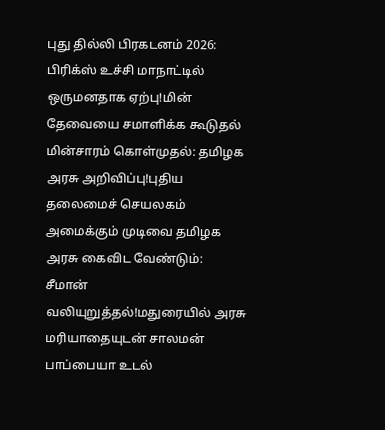புது தில்லி பிரகடனம் 2026: பிரிக்ஸ் உச்சி மாநாட்டில் ஒருமனதாக ஏற்பு!மின் தேவையை சமாளிக்க கூடுதல் மின்சாரம் கொள்முதல்: தமிழக அரசு அறிவிப்பு!புதிய தலைமைச் செயலகம் அமைக்கும் முடிவை தமிழக அரசு கைவிட வேண்டும்: சீமான் வலியுறுத்தல்!மதுரையில் அரசு மரியாதையுடன் சாலமன் பாப்பையா உடல்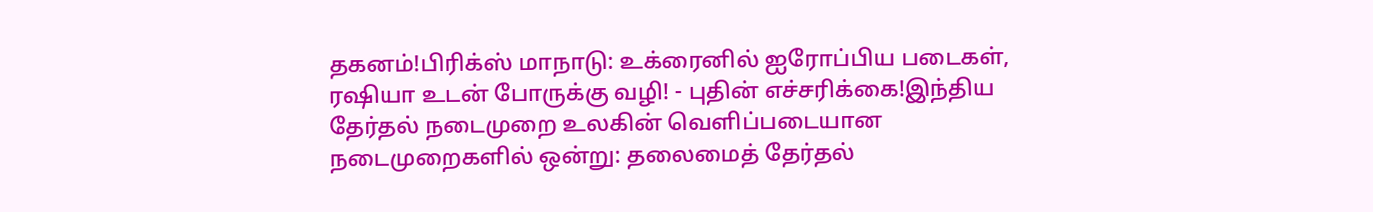தகனம்!பிரிக்ஸ் மாநாடு: உக்ரைனில் ஐரோப்பிய படைகள், ரஷியா உடன் போருக்கு வழி! - புதின் எச்சரிக்கை!இந்திய தேர்தல் நடைமுறை உலகின் வெளிப்படையான நடைமுறைகளில் ஒன்று: தலைமைத் தேர்தல்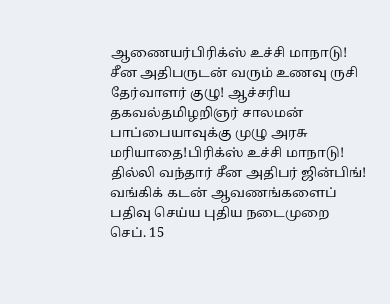ஆணையர்பிரிக்ஸ் உச்சி மாநாடு! சீன அதிபருடன் வரும் உணவு ருசி தேர்வாளர் குழு! ஆச்சரிய தகவல்தமிழறிஞர் சாலமன் பாப்பையாவுக்கு முழு அரசு மரியாதை!பிரிக்ஸ் உச்சி மாநாடு! தில்லி வந்தார் சீன அதிபர் ஜின்பிங்! வங்கிக் கடன் ஆவணங்களைப் பதிவு செய்ய புதிய நடைமுறை செப். 15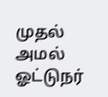முதல் அமல் ஓட்டுநர்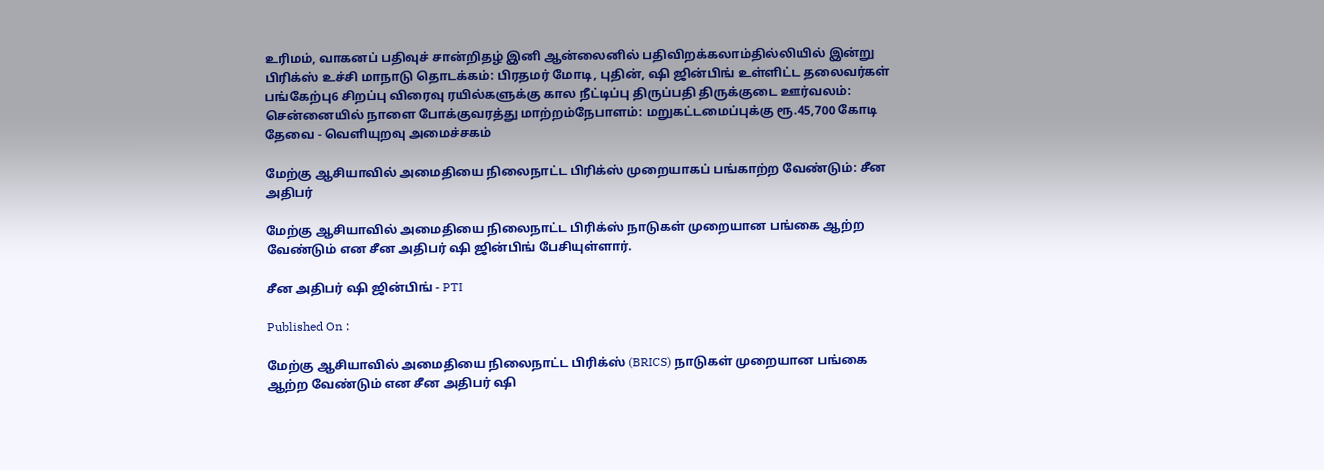உரிமம், வாகனப் பதிவுச் சான்றிதழ் இனி ஆன்லைனில் பதிவிறக்கலாம்தில்லியில் இன்று பிரிக்ஸ் உச்சி மாநாடு தொடக்கம்: பிரதமர் மோடி, புதின், ஷி ஜின்பிங் உள்ளிட்ட தலைவர்கள் பங்கேற்பு6 சிறப்பு விரைவு ரயில்களுக்கு கால நீட்டிப்பு திருப்பதி திருக்குடை ஊர்வலம்: சென்னையில் நாளை போக்குவரத்து மாற்றம்நேபாளம்: மறுகட்டமைப்புக்கு ரூ.45,700 கோடி தேவை - வெளியுறவு அமைச்சகம்

மேற்கு ஆசியாவில் அமைதியை நிலைநாட்ட பிரிக்ஸ் முறையாகப் பங்காற்ற வேண்டும்: சீன அதிபர்

மேற்கு ஆசியாவில் அமைதியை நிலைநாட்ட பிரிக்ஸ் நாடுகள் முறையான பங்கை ஆற்ற வேண்டும் என சீன அதிபர் ஷி ஜின்பிங் பேசியுள்ளார்.

சீன அதிபர் ஷி ஜின்பிங் - PTI

Published On :

மேற்கு ஆசியாவில் அமைதியை நிலைநாட்ட பிரிக்ஸ் (BRICS) நாடுகள் முறையான பங்கை ஆற்ற வேண்டும் என சீன அதிபர் ஷி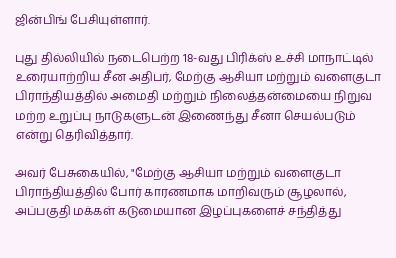ஜின்பிங் பேசியுள்ளார்.

புது தில்லியில் நடைபெற்ற 18-வது பிரிக்ஸ் உச்சி மாநாட்டில் உரையாற்றிய சீன அதிபர், மேற்கு ஆசியா மற்றும் வளைகுடா பிராந்தியத்தில் அமைதி மற்றும் நிலைத்தன்மையை நிறுவ மற்ற உறுப்பு நாடுகளுடன் இணைந்து சீனா செயல்படும் என்று தெரிவித்தார்.

அவர் பேசுகையில், "மேற்கு ஆசியா மற்றும் வளைகுடா பிராந்தியத்தில் போர் காரணமாக மாறிவரும் சூழலால், அப்பகுதி மக்கள் கடுமையான இழப்புகளைச் சந்தித்து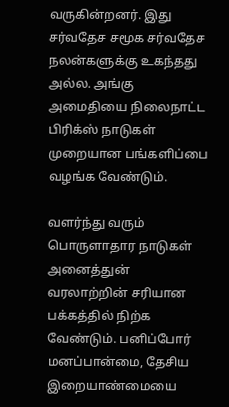வருகின்றனர். இது சர்வதேச சமூக சர்வதேச நலன்களுக்கு உகந்தது அல்ல. அங்கு அமைதியை நிலைநாட்ட பிரிக்ஸ் நாடுகள் முறையான பங்களிப்பை வழங்க வேண்டும்.

வளர்ந்து வரும் பொருளாதார நாடுகள் அனைத்துன் வரலாற்றின் சரியான பக்கத்தில் நிற்க வேண்டும். பனிப்போர் மனப்பான்மை, தேசிய இறையாண்மையை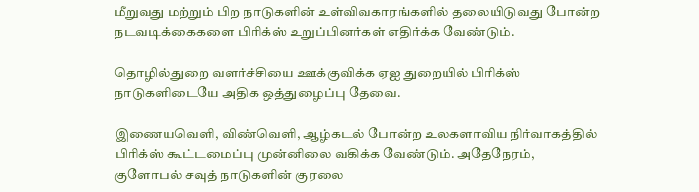மீறுவது மற்றும் பிற நாடுகளின் உள்விவகாரங்களில் தலையிடுவது போன்ற நடவடிக்கைகளை பிரிக்ஸ் உறுப்பினர்கள் எதிர்க்க வேண்டும்.

தொழில்துறை வளர்ச்சியை ஊக்குவிக்க ஏஐ துறையில் பிரிக்ஸ் நாடுகளிடையே அதிக ஒத்துழைப்பு தேவை.

இணையவெளி, விண்வெளி, ஆழ்கடல் போன்ற உலகளாவிய நிர்வாகத்தில் பிரிக்ஸ் கூட்டமைப்பு முன்னிலை வகிக்க வேண்டும். அதேநேரம், குளோபல் சவுத் நாடுகளின் குரலை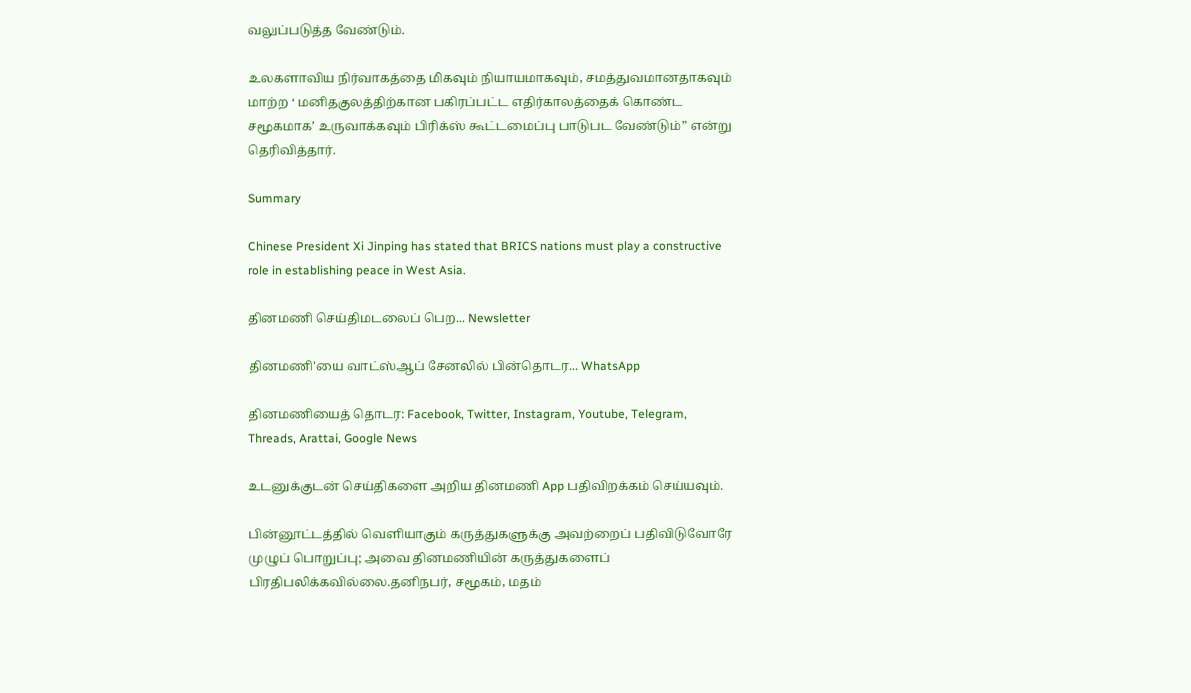வலுப்படுத்த வேண்டும்.

உலகளாவிய நிர்வாகத்தை மிகவும் நியாயமாகவும், சமத்துவமானதாகவும் மாற்ற ‘ மனிதகுலத்திற்கான பகிரப்பட்ட எதிர்காலத்தைக் கொண்ட சமூகமாக’ உருவாக்கவும் பிரிக்ஸ் கூட்டமைப்பு பாடுபட வேண்டும்” என்று தெரிவித்தார்.

Summary

Chinese President Xi Jinping has stated that BRICS nations must play a constructive role in establishing peace in West Asia.

தினமணி செய்திமடலைப் பெற... Newsletter

தினமணி'யை வாட்ஸ்ஆப் சேனலில் பின்தொடர... WhatsApp

தினமணியைத் தொடர: Facebook, Twitter, Instagram, Youtube, Telegram, Threads, Arattai, Google News

உடனுக்குடன் செய்திகளை அறிய தினமணி App பதிவிறக்கம் செய்யவும்.

பின்னூட்டத்தில் வெளியாகும் கருத்துகளுக்கு அவற்றைப் பதிவிடுவோரே முழுப் பொறுப்பு; அவை தினமணியின் கருத்துகளைப் பிரதிபலிக்கவில்லை.தனிநபர், சமூகம், மதம்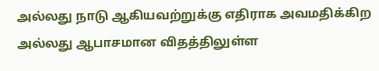அல்லது நாடு ஆகியவற்றுக்கு எதிராக அவமதிக்கிற அல்லது ஆபாசமான விதத்திலுள்ள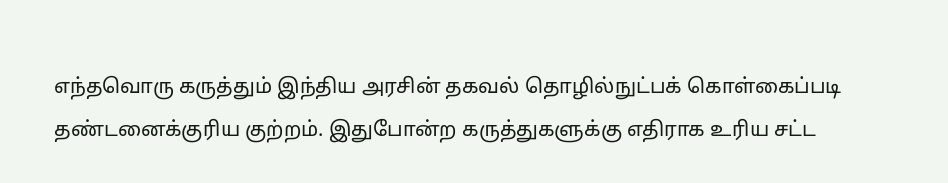எந்தவொரு கருத்தும் இந்திய அரசின் தகவல் தொழில்நுட்பக் கொள்கைப்படி தண்டனைக்குரிய குற்றம். இதுபோன்ற கருத்துகளுக்கு எதிராக உரிய சட்ட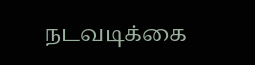நடவடிக்கை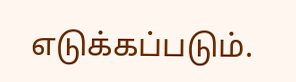எடுக்கப்படும்.